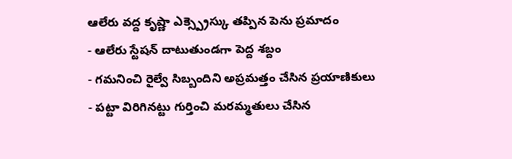ఆలేరు వద్ద కృష్ణా ఎక్స్ప్రెస్కు తప్పిన పెను ప్రమాదం
- ఆలేరు స్టేషన్ దాటుతుండగా పెద్ద శబ్దం
- గమనించి రైల్వే సిబ్బందిని అప్రమత్తం చేసిన ప్రయాణికులు
- పట్టా విరిగినట్టు గుర్తించి మరమ్మతులు చేసిన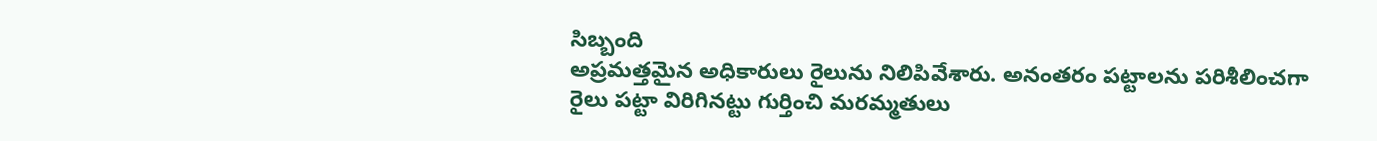సిబ్బంది
అప్రమత్తమైన అధికారులు రైలును నిలిపివేశారు. అనంతరం పట్టాలను పరిశీలించగా రైలు పట్టా విరిగినట్టు గుర్తించి మరమ్మతులు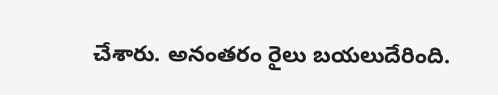చేశారు. అనంతరం రైలు బయలుదేరింది.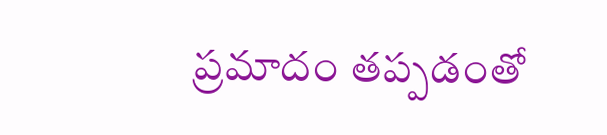ప్రమాదం తప్పడంతో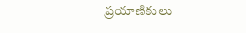ప్రయాణికులు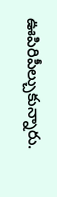ఊపిరిపీల్చుకున్నారు.